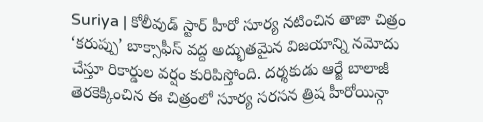Suriya | కోలీవుడ్ స్టార్ హీరో సూర్య నటించిన తాజా చిత్రం ‘కరుప్పు’ బాక్సాఫీస్ వద్ద అద్భుతమైన విజయాన్ని నమోదు చేస్తూ రికార్డుల వర్షం కురిపిస్తోంది. దర్శకుడు ఆర్జే బాలాజీ తెరకెక్కించిన ఈ చిత్రంలో సూర్య సరసన త్రిష హీరోయిన్గా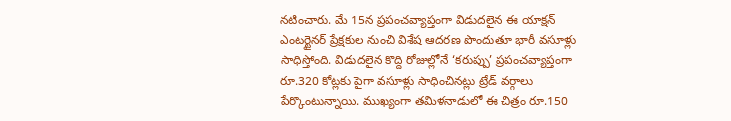నటించారు. మే 15న ప్రపంచవ్యాప్తంగా విడుదలైన ఈ యాక్షన్ ఎంటర్టైనర్ ప్రేక్షకుల నుంచి విశేష ఆదరణ పొందుతూ భారీ వసూళ్లు సాధిస్తోంది. విడుదలైన కొద్ది రోజుల్లోనే ‘కరుప్పు’ ప్రపంచవ్యాప్తంగా రూ.320 కోట్లకు పైగా వసూళ్లు సాధించినట్లు ట్రేడ్ వర్గాలు పేర్కొంటున్నాయి. ముఖ్యంగా తమిళనాడులో ఈ చిత్రం రూ.150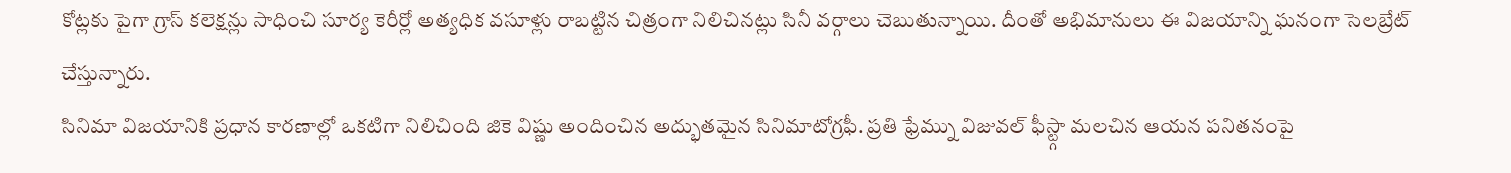కోట్లకు పైగా గ్రాస్ కలెక్షన్లు సాధించి సూర్య కెరీర్లో అత్యధిక వసూళ్లు రాబట్టిన చిత్రంగా నిలిచినట్లు సినీ వర్గాలు చెబుతున్నాయి. దీంతో అభిమానులు ఈ విజయాన్ని ఘనంగా సెలబ్రేట్ చేస్తున్నారు.
సినిమా విజయానికి ప్రధాన కారణాల్లో ఒకటిగా నిలిచింది జికె విష్ణు అందించిన అద్భుతమైన సినిమాటోగ్రఫీ. ప్రతి ఫ్రేమ్ను విజువల్ ఫీస్ట్గా మలచిన ఆయన పనితనంపై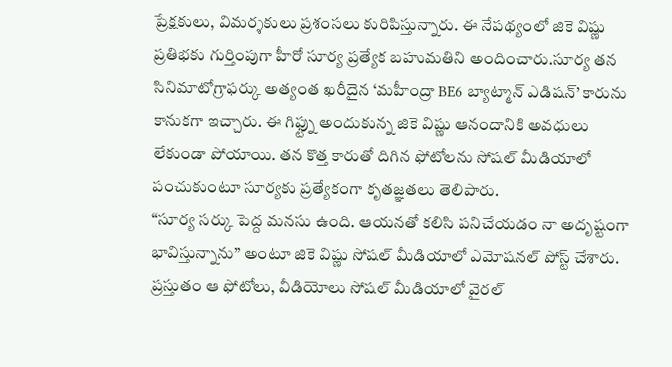ప్రేక్షకులు, విమర్శకులు ప్రశంసలు కురిపిస్తున్నారు. ఈ నేపథ్యంలో జికె విష్ణు ప్రతిభకు గుర్తింపుగా హీరో సూర్య ప్రత్యేక బహుమతిని అందించారు.సూర్య తన సినిమాటోగ్రాఫర్కు అత్యంత ఖరీదైన ‘మహీంద్రా BE6 బ్యాట్మాన్ ఎడిషన్’ కారును కానుకగా ఇచ్చారు. ఈ గిఫ్ట్ను అందుకున్న జికె విష్ణు ఆనందానికి అవధులు లేకుండా పోయాయి. తన కొత్త కారుతో దిగిన ఫోటోలను సోషల్ మీడియాలో పంచుకుంటూ సూర్యకు ప్రత్యేకంగా కృతజ్ఞతలు తెలిపారు.
“సూర్య సర్కు పెద్ద మనసు ఉంది. ఆయనతో కలిసి పనిచేయడం నా అదృష్టంగా భావిస్తున్నాను” అంటూ జికె విష్ణు సోషల్ మీడియాలో ఎమోషనల్ పోస్ట్ చేశారు. ప్రస్తుతం ఆ ఫోటోలు, వీడియోలు సోషల్ మీడియాలో వైరల్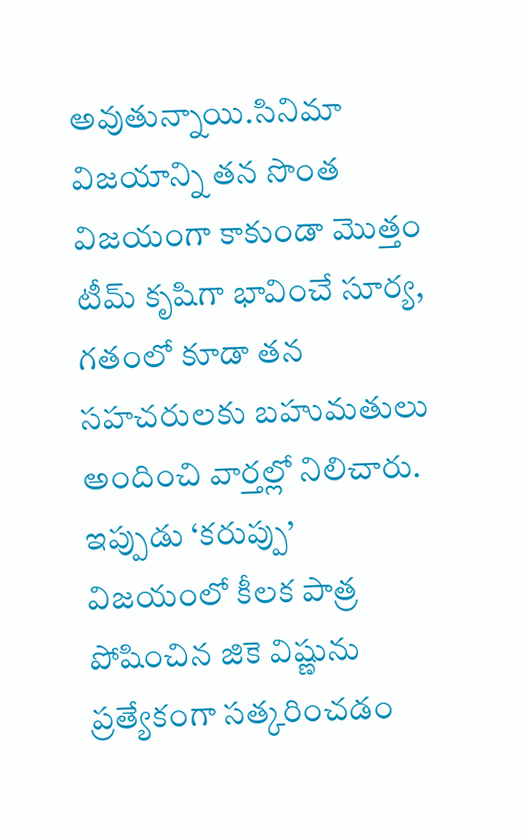అవుతున్నాయి.సినిమా విజయాన్ని తన సొంత విజయంగా కాకుండా మొత్తం టీమ్ కృషిగా భావించే సూర్య, గతంలో కూడా తన సహచరులకు బహుమతులు అందించి వార్తల్లో నిలిచారు. ఇప్పుడు ‘కరుప్పు’ విజయంలో కీలక పాత్ర పోషించిన జికె విష్ణును ప్రత్యేకంగా సత్కరించడం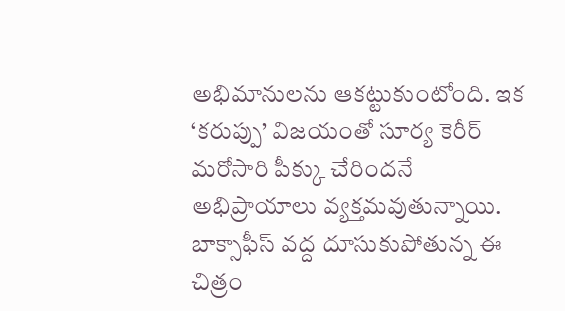అభిమానులను ఆకట్టుకుంటోంది. ఇక ‘కరుప్పు’ విజయంతో సూర్య కెరీర్ మరోసారి పీక్కు చేరిందనే అభిప్రాయాలు వ్యక్తమవుతున్నాయి. బాక్సాఫీస్ వద్ద దూసుకుపోతున్న ఈ చిత్రం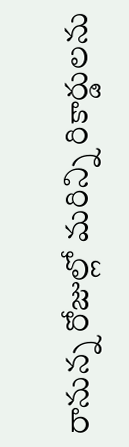రానున్న రోజుల్లో మరిన్ని రికార్డులను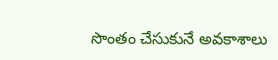సొంతం చేసుకునే అవకాశాలు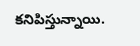కనిపిస్తున్నాయి.